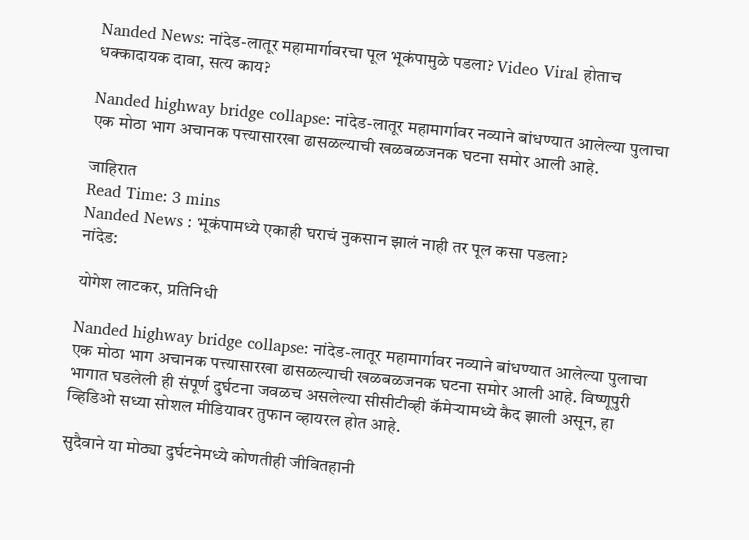Nanded News: नांदेड-लातूर महामार्गावरचा पूल भूकंपामुळे पडला? Video Viral होताच धक्कादायक दावा, सत्य काय?

Nanded highway bridge collapse: नांदेड-लातूर महामार्गावर नव्याने बांधण्यात आलेल्या पुलाचा एक मोठा भाग अचानक पत्त्यासारखा ढासळल्याची खळबळजनक घटना समोर आली आहे.

जाहिरात
Read Time: 3 mins
Nanded News : भूकंपामध्ये एकाही घराचं नुकसान झालं नाही तर पूल कसा पडला?
नांदेड:

योगेश लाटकर, प्रतिनिधी

Nanded highway bridge collapse: नांदेड-लातूर महामार्गावर नव्याने बांधण्यात आलेल्या पुलाचा एक मोठा भाग अचानक पत्त्यासारखा ढासळल्याची खळबळजनक घटना समोर आली आहे. विष्णूपुरी भागात घडलेली ही संपूर्ण दुर्घटना जवळच असलेल्या सीसीटीव्ही कॅमेऱ्यामध्ये कैद झाली असून, हा व्हिडिओ सध्या सोशल मीडियावर तुफान व्हायरल होत आहे.

सुदैवाने या मोठ्या दुर्घटनेमध्ये कोणतीही जीवितहानी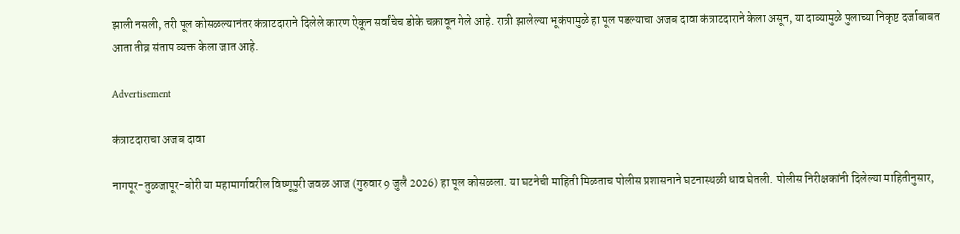झाली नसली, तरी पूल कोसळल्यानंतर कंत्राटदाराने दिलेले कारण ऐकून सर्वांचेच डोके चक्रावून गेले आहे. रात्री झालेल्या भूकंपामुळे हा पूल पडल्याचा अजब दावा कंत्राटदाराने केला असून, या दाव्यामुळे पुलाच्या निकृष्ट दर्जाबाबत आता तीव्र संताप व्यक्त केला जात आहे.

Advertisement

कंत्राटदाराचा अजब दावा

नागपूर-तुळजापूर-बोरी या महामार्गावरील विष्णूपुरी जवळ आज (गुरुवार 9 जुलै 2026) हा पूल कोसळला. या घटनेची माहिती मिळताच पोलीस प्रशासनाने घटनास्थळी धाव घेतली. पोलीस निरीक्षकांनी दिलेल्या माहितीनुसार,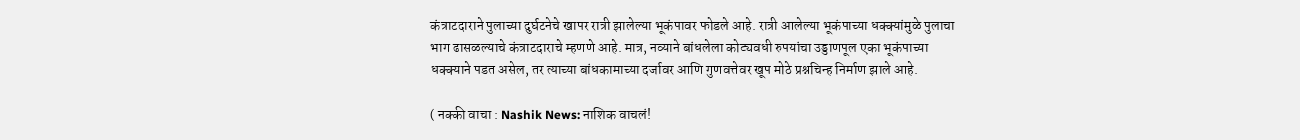कंत्राटदाराने पुलाच्या दुर्घटनेचे खापर रात्री झालेल्या भूकंपावर फोडले आहे. रात्री आलेल्या भूकंपाच्या धक्क्यांमुळे पुलाचा भाग ढासळल्याचे कंत्राटदाराचे म्हणणे आहे. मात्र, नव्याने बांधलेला कोट्यवधी रुपयांचा उड्डाणपूल एका भूकंपाच्या धक्क्याने पडत असेल, तर त्याच्या बांधकामाच्या दर्जावर आणि गुणवत्तेवर खूप मोठे प्रश्नचिन्ह निर्माण झाले आहे.

( नक्की वाचा : Nashik News: नाशिक वाचलं!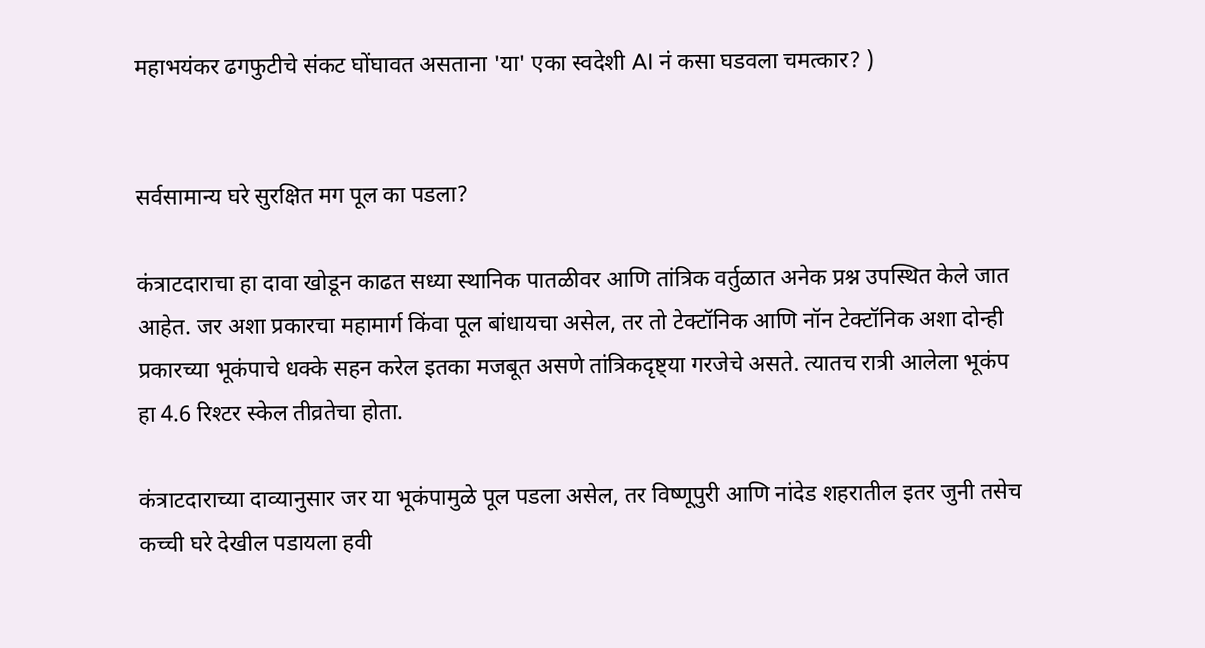महाभयंकर ढगफुटीचे संकट घोंघावत असताना 'या' एका स्वदेशी AI नं कसा घडवला चमत्कार? )


सर्वसामान्य घरे सुरक्षित मग पूल का पडला?

कंत्राटदाराचा हा दावा खोडून काढत सध्या स्थानिक पातळीवर आणि तांत्रिक वर्तुळात अनेक प्रश्न उपस्थित केले जात आहेत. जर अशा प्रकारचा महामार्ग किंवा पूल बांधायचा असेल, तर तो टेक्टॉनिक आणि नॉन टेक्टॉनिक अशा दोन्ही प्रकारच्या भूकंपाचे धक्के सहन करेल इतका मजबूत असणे तांत्रिकदृष्ट्या गरजेचे असते. त्यातच रात्री आलेला भूकंप हा 4.6 रिश्टर स्केल तीव्रतेचा होता.

कंत्राटदाराच्या दाव्यानुसार जर या भूकंपामुळे पूल पडला असेल, तर विष्णूपुरी आणि नांदेड शहरातील इतर जुनी तसेच कच्ची घरे देखील पडायला हवी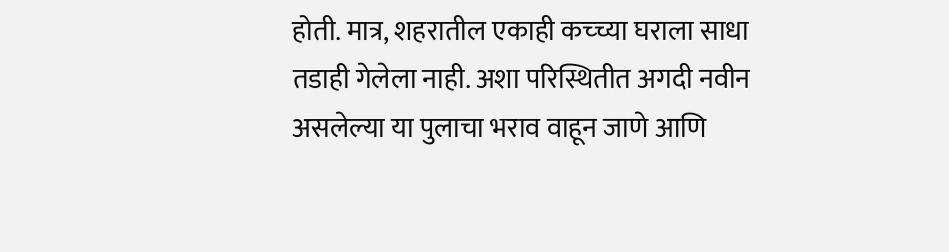होती. मात्र, शहरातील एकाही कच्च्या घराला साधा तडाही गेलेला नाही. अशा परिस्थितीत अगदी नवीन असलेल्या या पुलाचा भराव वाहून जाणे आणि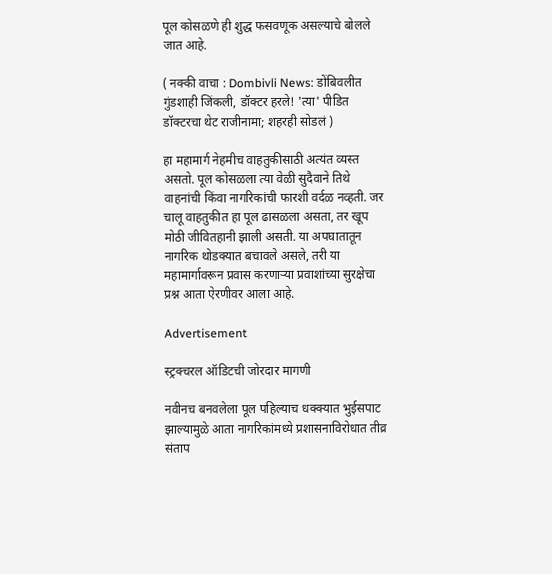पूल कोसळणे ही शुद्ध फसवणूक असल्याचे बोलले जात आहे.

( नक्की वाचा : Dombivli News: डोंबिवलीत गुंडशाही जिंकली, डॉक्टर हरले! 'त्या' पीडित डॉक्टरचा थेट राजीनामा; शहरही सोडलं )

हा महामार्ग नेहमीच वाहतुकीसाठी अत्यंत व्यस्त असतो. पूल कोसळला त्या वेळी सुदैवाने तिथे वाहनांची किंवा नागरिकांची फारशी वर्दळ नव्हती. जर चालू वाहतुकीत हा पूल ढासळला असता, तर खूप मोठी जीवितहानी झाली असती. या अपघातातून नागरिक थोडक्यात बचावले असले, तरी या महामार्गावरून प्रवास करणाऱ्या प्रवाशांच्या सुरक्षेचा प्रश्न आता ऐरणीवर आला आहे.

Advertisement

स्ट्रक्चरल ऑडिटची जोरदार मागणी

नवीनच बनवलेला पूल पहिल्याच धक्क्यात भुईसपाट झाल्यामुळे आता नागरिकांमध्ये प्रशासनाविरोधात तीव्र संताप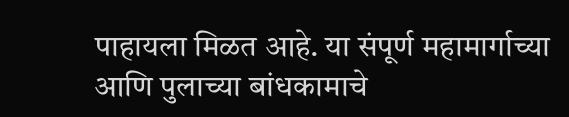पाहायला मिळत आहे. या संपूर्ण महामार्गाच्या आणि पुलाच्या बांधकामाचे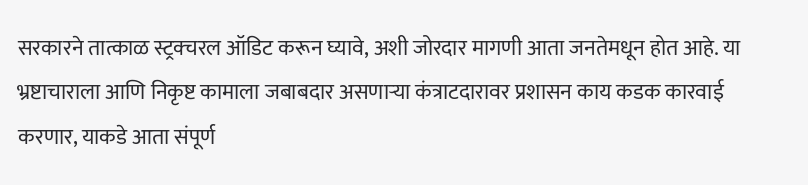सरकारने तात्काळ स्ट्रक्चरल ऑडिट करून घ्यावे, अशी जोरदार मागणी आता जनतेमधून होत आहे. या भ्रष्टाचाराला आणि निकृष्ट कामाला जबाबदार असणाऱ्या कंत्राटदारावर प्रशासन काय कडक कारवाई करणार, याकडे आता संपूर्ण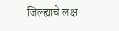जिल्ह्याचे लक्ष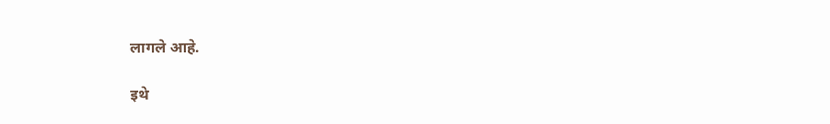लागले आहे.

इथे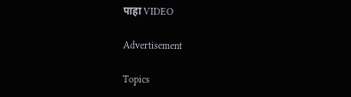पाहा VIDEO

Advertisement

Topics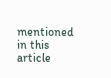mentioned in this article